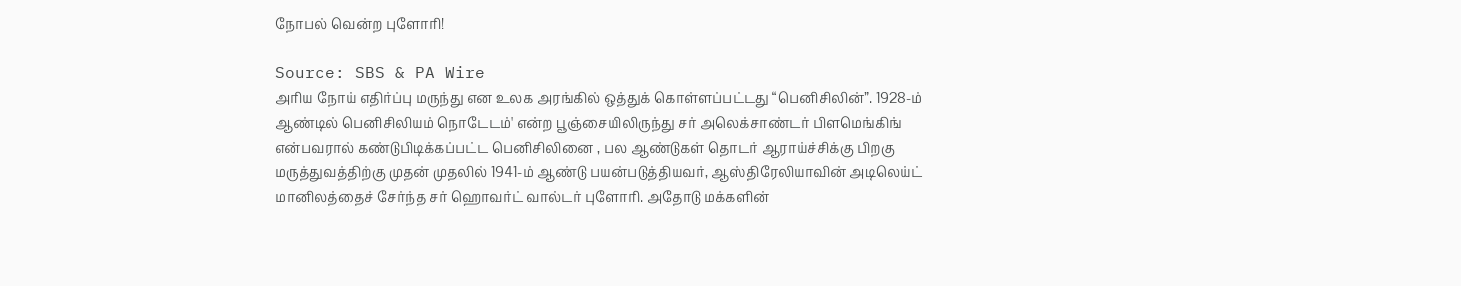நோபல் வென்ற புளோரி!

Source: SBS & PA Wire
அரிய நோய் எதிர்ப்பு மருந்து என உலக அரங்கில் ஒத்துக் கொள்ளப்பட்டது “பெனிசிலின்”. 1928-ம் ஆண்டில் பெனிசிலியம் நொடேடம்' என்ற பூஞ்சையிலிருந்து சர் அலெக்சாண்டர் பிளமெங்கிங் என்பவரால் கண்டுபிடிக்கப்பட்ட பெனிசிலினை , பல ஆண்டுகள் தொடர் ஆராய்ச்சிக்கு பிறகு மருத்துவத்திற்கு முதன் முதலில் 1941-ம் ஆண்டு பயன்படுத்தியவர், ஆஸ்திரேலியாவின் அடிலெய்ட் மானிலத்தைச் சேர்ந்த சர் ஹொவர்ட் வால்டர் புளோரி. அதோடு மக்களின்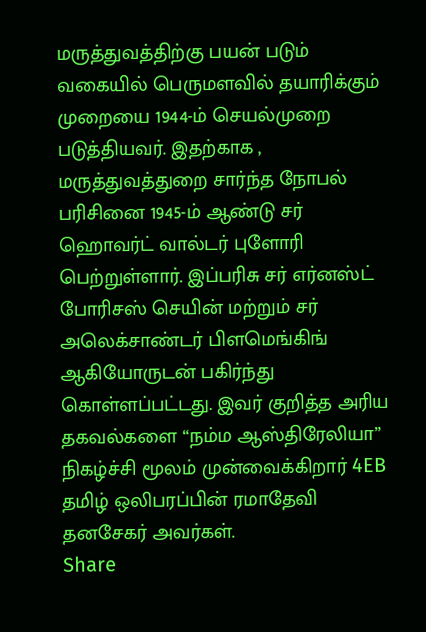மருத்துவத்திற்கு பயன் படும் வகையில் பெருமளவில் தயாரிக்கும் முறையை 1944-ம் செயல்முறை படுத்தியவர். இதற்காக , மருத்துவத்துறை சார்ந்த நோபல் பரிசினை 1945-ம் ஆண்டு சர் ஹொவர்ட் வால்டர் புளோரி பெற்றுள்ளார். இப்பரிசு சர் எர்னஸ்ட் போரிசஸ் செயின் மற்றும் சர் அலெக்சாண்டர் பிளமெங்கிங் ஆகியோருடன் பகிர்ந்து கொள்ளப்பட்டது. இவர் குறித்த அரிய தகவல்களை “நம்ம ஆஸ்திரேலியா” நிகழ்ச்சி மூலம் முன்வைக்கிறார் 4EB தமிழ் ஒலிபரப்பின் ரமாதேவி தனசேகர் அவர்கள்.
Share